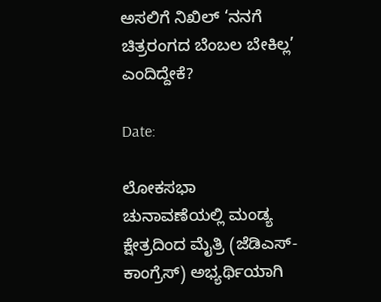ಅಸಲಿಗೆ ನಿಖಿಲ್ ‘ನನಗೆ ಚಿತ್ರರಂಗದ ಬೆಂಬಲ ಬೇಕಿಲ್ಲ’ ಎಂದಿದ್ದೇಕೆ?

Date:

ಲೋಕಸಭಾ ಚುನಾವಣೆಯಲ್ಲಿ ಮಂಡ್ಯ ಕ್ಷೇತ್ರದಿಂದ ಮೈತ್ರಿ (ಜೆಡಿಎಸ್- ಕಾಂಗ್ರೆಸ್) ಅಭ್ಯರ್ಥಿಯಾಗಿ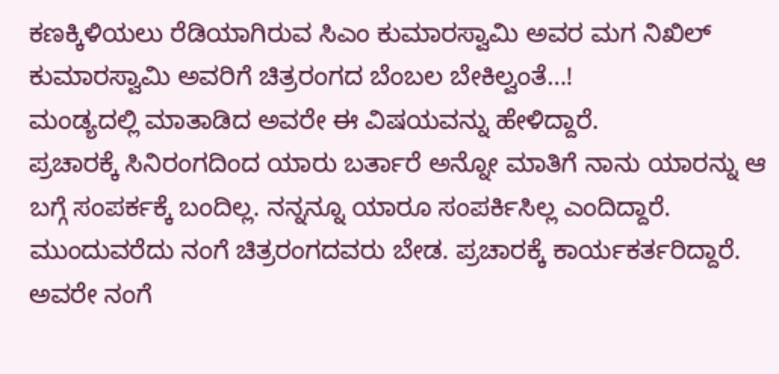ಕಣಕ್ಕಿಳಿಯಲು ರೆಡಿಯಾಗಿರುವ ಸಿಎಂ ಕುಮಾರಸ್ವಾಮಿ ಅವರ ಮಗ ನಿಖಿಲ್ ಕುಮಾರಸ್ವಾಮಿ ಅವರಿಗೆ ಚಿತ್ರರಂಗದ ಬೆಂಬಲ ಬೇಕಿಲ್ವಂತೆ‌…!
ಮಂಡ್ಯದಲ್ಲಿ ಮಾತಾಡಿದ ಅವರೇ ಈ ವಿಷಯವನ್ನು ಹೇಳಿದ್ದಾರೆ‌‌.
ಪ್ರಚಾರಕ್ಕೆ ಸಿನಿರಂಗದಿಂದ ಯಾರು ಬರ್ತಾರೆ ಅನ್ನೋ ಮಾತಿಗೆ ನಾನು ಯಾರನ್ನು ಆ ಬಗ್ಗೆ ಸಂಪರ್ಕಕ್ಕೆ ಬಂದಿಲ್ಲ. ನನ್ನನ್ನೂ ಯಾರೂ ಸಂಪರ್ಕಿಸಿಲ್ಲ ಎಂದಿದ್ದಾರೆ.
ಮುಂದುವರೆದು ನಂಗೆ ಚಿತ್ರರಂಗದವರು ಬೇಡ. ಪ್ರಚಾರಕ್ಕೆ ಕಾರ್ಯಕರ್ತರಿದ್ದಾರೆ. ಅವರೇ ನಂಗೆ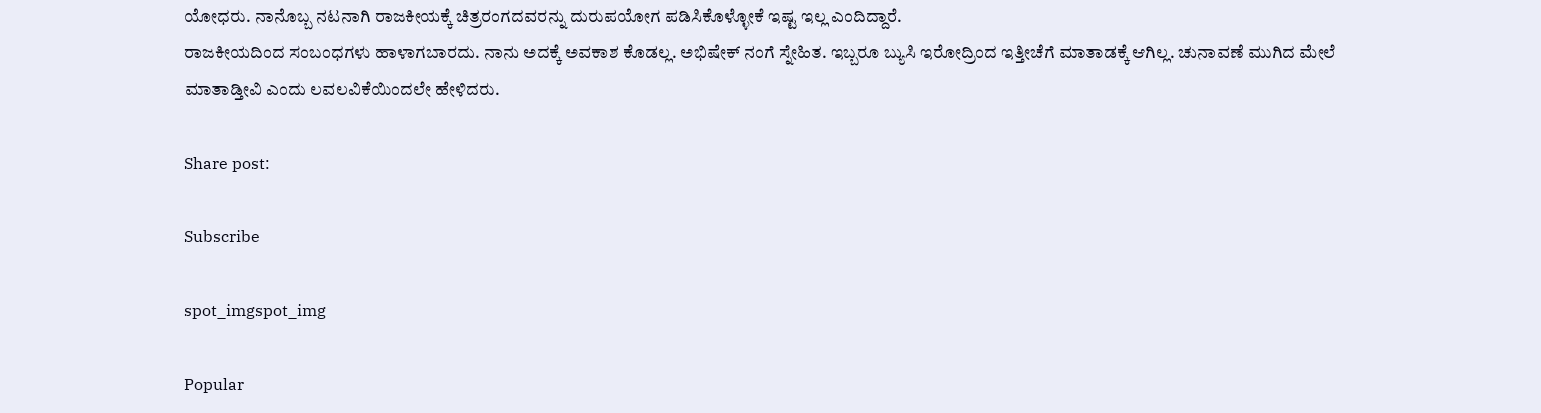ಯೋಧರು. ನಾನೊಬ್ಬ ನಟನಾಗಿ ರಾಜಕೀಯಕ್ಕೆ ಚಿತ್ರರಂಗದವರನ್ನು ದುರುಪಯೋಗ ಪಡಿಸಿಕೊಳ್ಳೋಕೆ ಇಷ್ಟ ಇಲ್ಲ ಎಂದಿದ್ದಾರೆ.
ರಾಜಕೀಯದಿಂದ ಸಂಬಂಧಗಳು ಹಾಳಾಗಬಾರದು. ನಾನು ಅದಕ್ಕೆ ಅವಕಾಶ ಕೊಡಲ್ಲ. ಅಭಿಷೇಕ್ ನಂಗೆ ಸ್ನೇಹಿತ. ಇಬ್ಬರೂ ಬ್ಯುಸಿ ಇರೋದ್ರಿಂದ ಇತ್ತೀಚೆಗೆ ಮಾತಾಡಕ್ಕೆ ಆಗಿಲ್ಲ. ಚುನಾವಣೆ ಮುಗಿದ ಮೇಲೆ ಮಾತಾಡ್ತೀವಿ ಎಂದು ಲವಲವಿಕೆಯಿಂದಲೇ ಹೇಳಿದರು.

Share post:

Subscribe

spot_imgspot_img

Popular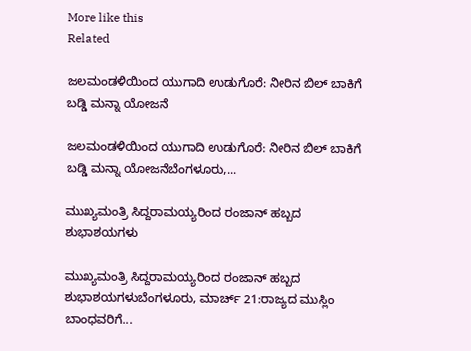More like this
Related

ಜಲಮಂಡಳಿಯಿಂದ ಯುಗಾದಿ ಉಡುಗೊರೆ: ನೀರಿನ ಬಿಲ್ ಬಾಕಿಗೆ ಬಡ್ಡಿ ಮನ್ನಾ ಯೋಜನೆ

ಜಲಮಂಡಳಿಯಿಂದ ಯುಗಾದಿ ಉಡುಗೊರೆ: ನೀರಿನ ಬಿಲ್ ಬಾಕಿಗೆ ಬಡ್ಡಿ ಮನ್ನಾ ಯೋಜನೆಬೆಂಗಳೂರು,...

ಮುಖ್ಯಮಂತ್ರಿ ಸಿದ್ದರಾಮಯ್ಯರಿಂದ ರಂಜಾನ್ ಹಬ್ಬದ ಶುಭಾಶಯಗಳು

ಮುಖ್ಯಮಂತ್ರಿ ಸಿದ್ದರಾಮಯ್ಯರಿಂದ ರಂಜಾನ್ ಹಬ್ಬದ ಶುಭಾಶಯಗಳುಬೆಂಗಳೂರು, ಮಾರ್ಚ್ 21:ರಾಜ್ಯದ ಮುಸ್ಲಿಂ ಬಾಂಧವರಿಗೆ...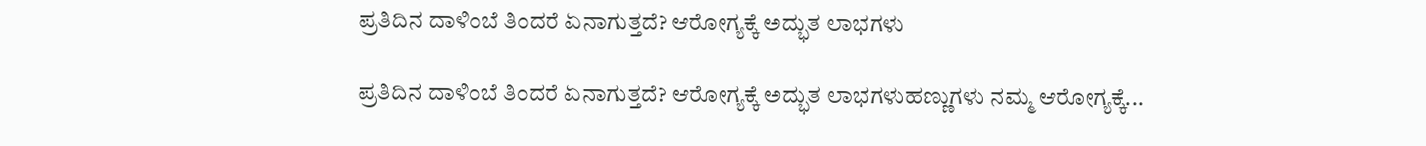ಪ್ರತಿದಿನ ದಾಳಿಂಬೆ ತಿಂದರೆ ಏನಾಗುತ್ತದೆ? ಆರೋಗ್ಯಕ್ಕೆ ಅದ್ಭುತ ಲಾಭಗಳು

ಪ್ರತಿದಿನ ದಾಳಿಂಬೆ ತಿಂದರೆ ಏನಾಗುತ್ತದೆ? ಆರೋಗ್ಯಕ್ಕೆ ಅದ್ಭುತ ಲಾಭಗಳುಹಣ್ಣುಗಳು ನಮ್ಮ ಆರೋಗ್ಯಕ್ಕೆ...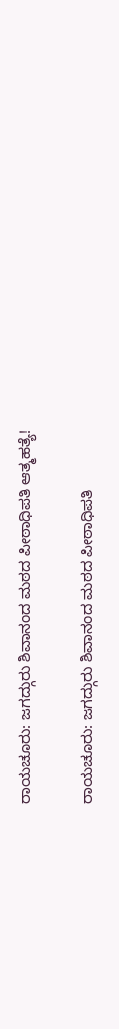ರಾಯಚೂರು: ಜಗದ್ಗುರು ಶಿವಾನಂದ ಮಠದ ಪೀಠಾಧಿಪತಿ ಆತ್ಮಹತ್ಯೆ!

ರಾಯಚೂರು: ಜಗದ್ಗುರು ಶಿವಾನಂದ ಮಠದ ಪೀಠಾಧಿಪತಿ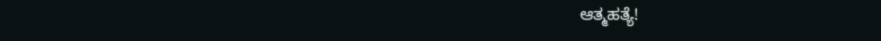ಆತ್ಮಹತ್ಯೆ!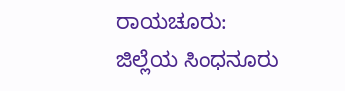ರಾಯಚೂರು: ಜಿಲ್ಲೆಯ ಸಿಂಧನೂರು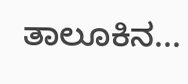ತಾಲೂಕಿನ...